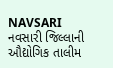NAVSARI
નવસારી જિલ્લાની ઔદ્યોગિક તાલીમ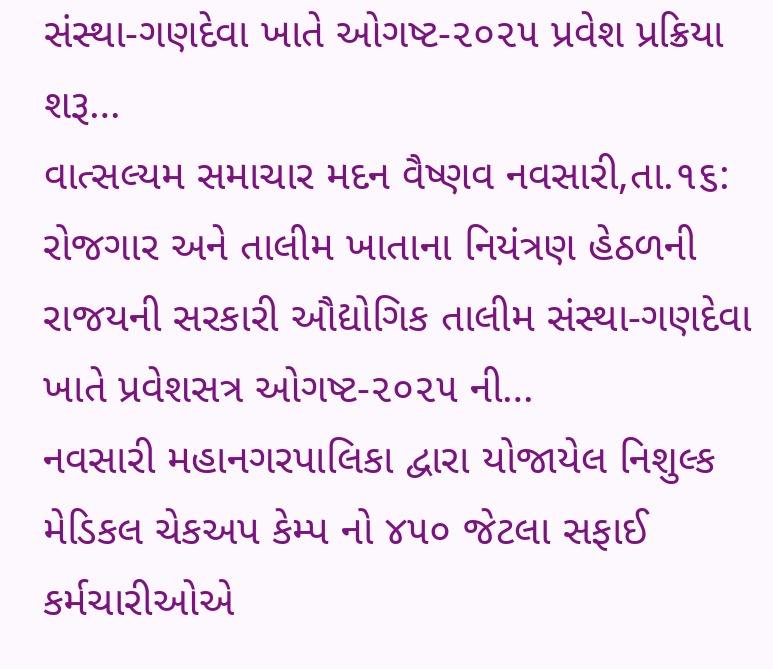સંસ્થા-ગણદેવા ખાતે ઓગષ્ટ-૨૦૨૫ પ્રવેશ પ્રક્રિયા શરૂ…
વાત્સલ્યમ સમાચાર મદન વૈષ્ણવ નવસારી,તા.૧૬: રોજગાર અને તાલીમ ખાતાના નિયંત્રણ હેઠળની રાજયની સરકારી ઔદ્યોગિક તાલીમ સંસ્થા-ગણદેવા ખાતે પ્રવેશસત્ર ઓગષ્ટ-૨૦૨૫ ની…
નવસારી મહાનગરપાલિકા દ્વારા યોજાયેલ નિશુલ્ક મેડિકલ ચેકઅપ કેમ્પ નો ૪૫૦ જેટલા સફાઈ કર્મચારીઓએ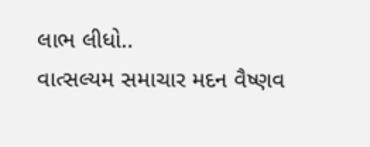લાભ લીધો..
વાત્સલ્યમ સમાચાર મદન વૈષ્ણવ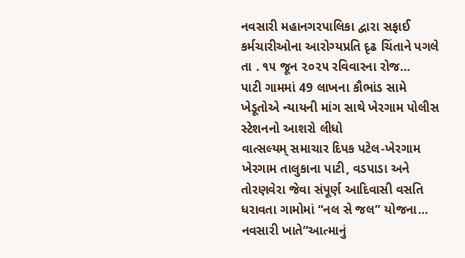નવસારી મહાનગરપાલિકા દ્વારા સફાઈ કર્મચારીઓના આરોગ્યપ્રતિ દૃઢ ચિંતાને પગલે તા . ૧૫ જૂન ૨૦૨૫ રવિવારના રોજ…
પાટી ગામમાં 49 લાખના કૌભાંડ સામે ખેડૂતોએ ન્યાયની માંગ સાથે ખેરગામ પોલીસ સ્ટેશનનો આશરો લીધો
વાત્સલ્યમ્ સમાચાર દિપક પટેલ-ખેરગામ ખેરગામ તાલુકાના પાટી, વડપાડા અને તોરણવેરા જેવા સંપૂર્ણ આદિવાસી વસતિ ધરાવતા ગામોમાં “નલ સે જલ” યોજના…
નવસારી ખાતે”આત્માનું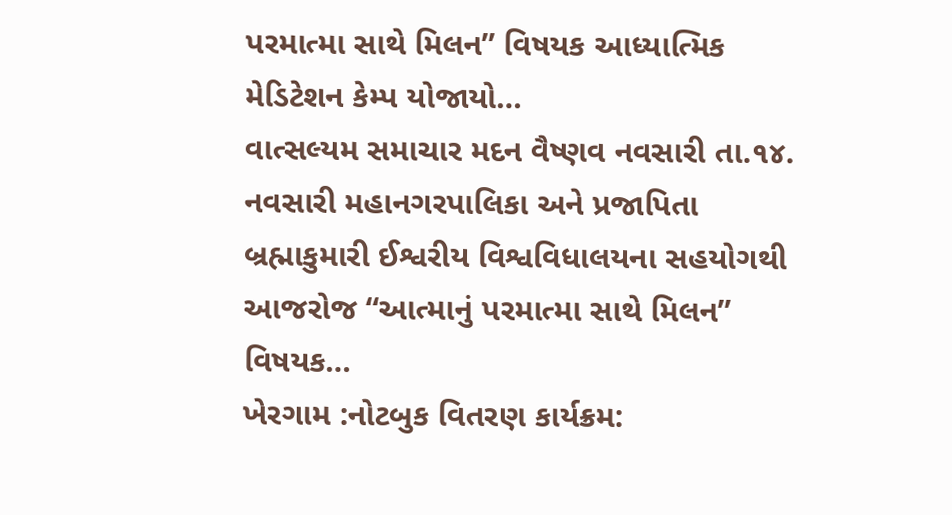પરમાત્મા સાથે મિલન” વિષયક આધ્યાત્મિક મેડિટેશન કેમ્પ યોજાયો…
વાત્સલ્યમ સમાચાર મદન વૈષ્ણવ નવસારી તા.૧૪. નવસારી મહાનગરપાલિકા અને પ્રજાપિતા બ્રહ્માકુમારી ઈશ્વરીય વિશ્વવિધાલયના સહયોગથી આજરોજ “આત્માનું પરમાત્મા સાથે મિલન” વિષયક…
ખેરગામ :નોટબુક વિતરણ કાર્યક્રમ: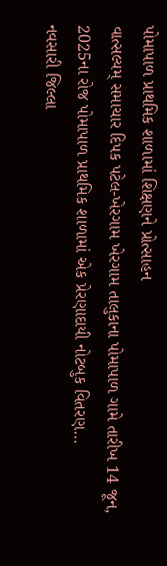પોમાપાળ પ્રાથમિક શાળામાં શિક્ષણને પ્રોત્સાહન
વાત્સલ્યમ્ સમાચાર દિપક પટેલ-ખેરગામ ખેરગામ તાલુકાના પોમાપાળ ગામે તારીખ 14 જૂન, 2025ના રોજ પોમાપાળ પ્રાથમિક શાળામાં એક પ્રેરણાદાયી નોટબુક વિતરણ…
નવસારી જિલ્લા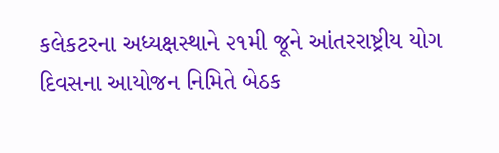કલેકટરના અધ્યક્ષસ્થાને ૨૧મી જૂને આંતરરાષ્ટ્રીય યોગ દિવસના આયોજન નિમિતે બેઠક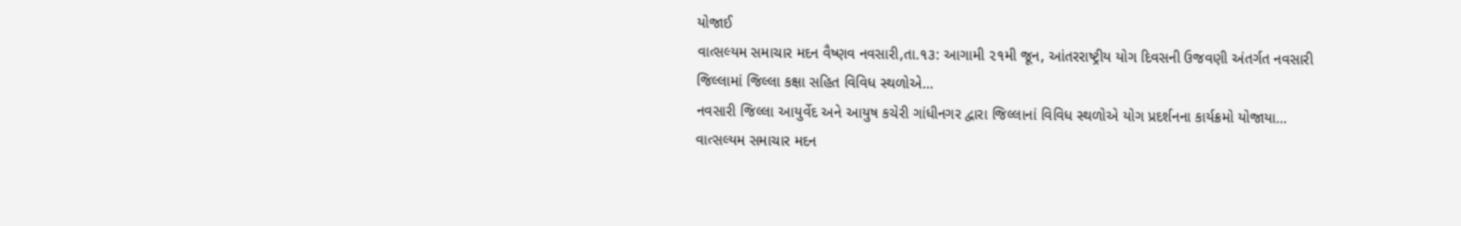યોજાઈ
વાત્સલ્યમ સમાચાર મદન વૈષ્ણવ નવસારી,તા.૧૩: આગામી ૨૧મી જૂન, આંતરરાષ્ટ્રીય યોગ દિવસની ઉજવણી અંતર્ગત નવસારી જિલ્લામાં જિલ્લા કક્ષા સહિત વિવિધ સ્થળોએ…
નવસારી જિલ્લા આયુર્વેદ અને આયુષ કચેરી ગાંધીનગર દ્વારા જિલ્લાનાં વિવિધ સ્થળોએ યોગ પ્રદર્શનના કાર્યક્રમો યોજાયા…
વાત્સલ્યમ સમાચાર મદન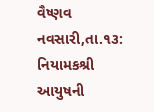વૈષ્ણવ નવસારી,તા.૧૩: નિયામકશ્રી આયુષની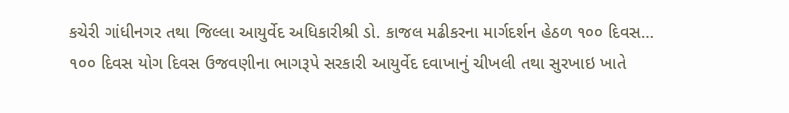કચેરી ગાંધીનગર તથા જિલ્લા આયુર્વેદ અધિકારીશ્રી ડો. કાજલ મઢીકરના માર્ગદર્શન હેઠળ ૧૦૦ દિવસ…
૧૦૦ દિવસ યોગ દિવસ ઉજવણીના ભાગરૂપે સરકારી આયુર્વેદ દવાખાનું ચીખલી તથા સુરખાઇ ખાતે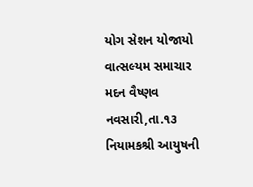યોગ સેશન યોજાયો
વાત્સલ્યમ સમાચાર મદન વૈષ્ણવ નવસારી,તા.૧૩ નિયામકશ્રી આયુષની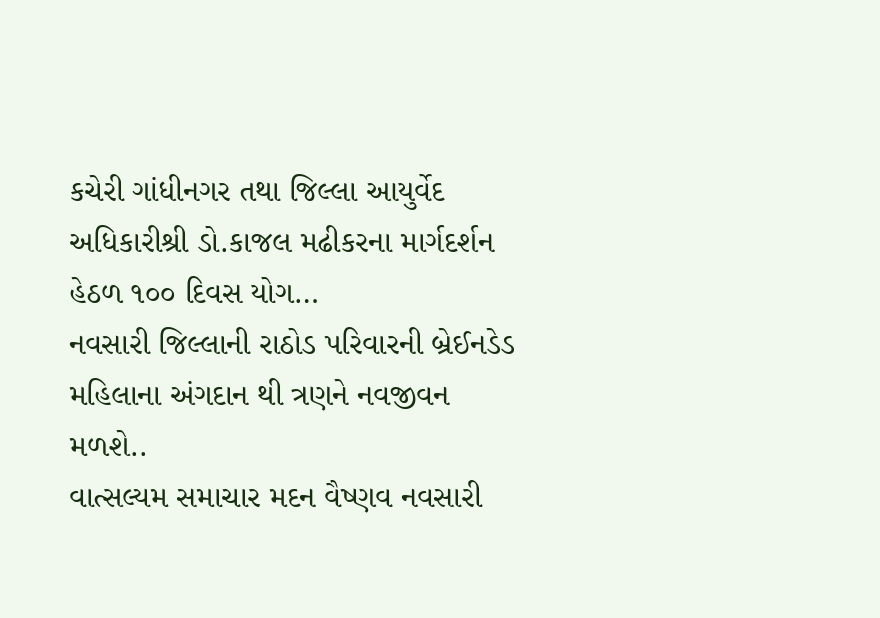કચેરી ગાંધીનગર તથા જિલ્લા આયુર્વેદ અધિકારીશ્રી ડો.કાજલ મઢીકરના માર્ગદર્શન હેઠળ ૧૦૦ દિવસ યોગ…
નવસારી જિલ્લાની રાઠોડ પરિવારની બ્રેઈનડેડ મહિલાના અંગદાન થી ત્રણને નવજીવન મળશે..
વાત્સલ્યમ સમાચાર મદન વૈષ્ણવ નવસારી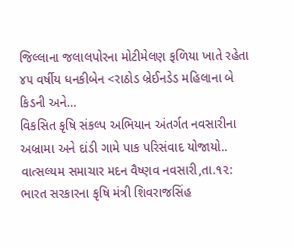જિલ્લાના જલાલપોરના મોટીમેલણ ફળિયા ખાતે રહેતા ૪૫ વર્ષીય ધનકીબેન <રાઠોડ બ્રેઈનડેડ મહિલાના બે કિડની અને…
વિકસિત કૃષિ સંકલ્પ અભિયાન અંતર્ગત નવસારીના અબ્રામા અને દાંડી ગામે પાક પરિસંવાદ યોજાયો..
વાત્સલ્યમ સમાચાર મદન વૈષ્ણવ નવસારી,તા.૧૨: ભારત સરકારના કૃષિ મંત્રી શિવરાજસિંહ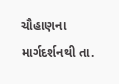ચૌહાણના માર્ગદર્શનથી તા.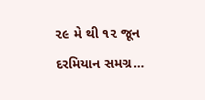૨૯ મે થી ૧૨ જૂન દરમિયાન સમગ્ર…